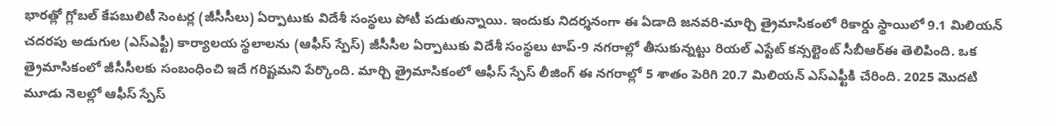భారత్లో గ్లోబల్ కేపబులిటీ సెంటర్ల (జీసీసీలు) ఏర్పాటుకు విదేశీ సంస్థలు పోటీ పడుతున్నాయి. ఇందుకు నిదర్శనంగా ఈ ఏడాది జనవరి-మార్చి త్రైమాసికంలో రికార్డు స్థాయిలో 9.1 మిలియన్ చదరపు అడుగుల (ఎస్ఎఫ్టీ) కార్యాలయ స్థలాలను (ఆఫీస్ స్పేస్) జీసీసీల ఏర్పాటుకు విదేశీ సంస్థలు టాప్-9 నగరాల్లో తీసుకున్నట్టు రియల్ ఎస్టేట్ కన్సల్టెంట్ సీబీఆర్ఈ తెలిపింది. ఒక త్రైమాసికంలో జీసీసీలకు సంబంధించి ఇదే గరిష్టమని పేర్కొంది. మార్చి త్రైమాసికంలో ఆఫీస్ స్పేస్ లీజింగ్ ఈ నగరాల్లో 5 శాతం పెరిగి 20.7 మిలియన్ ఎస్ఎఫ్టీకి చేరింది. 2025 మొదటి మూడు నెలల్లో ఆఫీస్ స్పేస్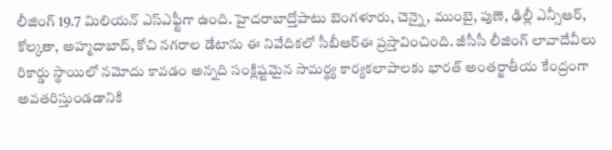లీజింగ్ 19.7 మిలియన్ ఎస్ఎఫ్టీగా ఉంది. హైదరాబాద్తోపాటు బెంగళూరు, చెన్నై, ముంబై, పుణె, ఢిల్లీ ఎన్సీఆర్, కోల్కతా, అహ్మదాబాద్, కోచి నగరాల డేటాను ఈ నివేదికలో సీబీఆర్ఈ ప్రస్తావించింది. జీసీసీ లీజింగ్ లావాదేవీలు రికార్డు స్థాయిలో నమోదు కావడం అన్నది సంక్లిష్టమైన సామర్థ్య కార్యకలాపాలకు భారత్ అంతర్జాతీయ కేంద్రంగా అవతరిస్తుండడానికి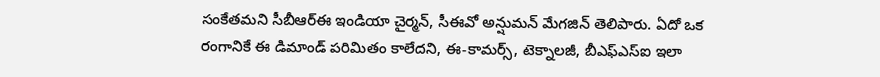సంకేతమని సీబీఆర్ఈ ఇండియా చైర్మన్, సీఈవో అన్షుమన్ మేగజిన్ తెలిపారు. ఏదో ఒక రంగానికే ఈ డిమాండ్ పరిమితం కాలేదని, ఈ-కామర్స్, టెక్నాలజీ, బీఎఫ్ఎస్ఐ ఇలా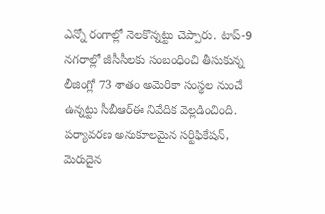ఎన్నో రంగాల్లో నెలకొన్నట్టు చెప్పారు. టాప్-9 నగరాల్లో జీసీసీలకు సంబంధించి తీసుకున్న లీజింగ్లో 73 శాతం అమెరికా సంస్థల నుంచే ఉన్నట్టు సీబీఆర్ఈ నివేదిక వెల్లడించింది. పర్యావరణ అనుకూలమైన సర్టిఫికేషన్, మెరుదైన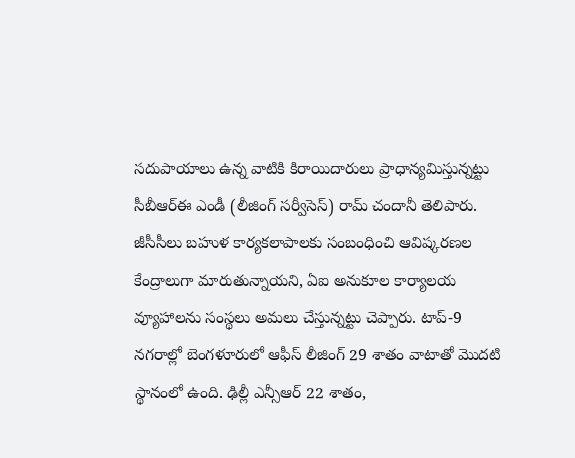సదుపాయాలు ఉన్న వాటికి కిరాయిదారులు ప్రాధాన్యమిస్తున్నట్టు సీబీఆర్ఈ ఎండీ (లీజింగ్ సర్వీసెస్) రామ్ చందానీ తెలిపారు. జీసీసీలు బహుళ కార్యకలాపాలకు సంబంధించి ఆవిష్కరణల కేంద్రాలుగా మారుతున్నాయని, ఏఐ అనుకూల కార్యాలయ వ్యూహాలను సంస్థలు అమలు చేస్తున్నట్టు చెప్పారు. టాప్-9 నగరాల్లో బెంగళూరులో ఆఫీస్ లీజింగ్ 29 శాతం వాటాతో మొదటి స్థానంలో ఉంది. ఢిల్లీ ఎన్సీఆర్ 22 శాతం,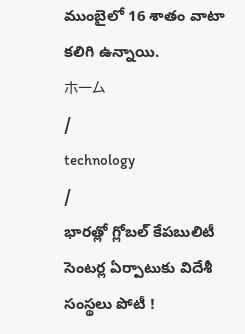ముంబైలో 16 శాతం వాటా కలిగి ఉన్నాయి.
ホーム
/
technology
/
భారత్లో గ్లోబల్ కేపబులిటీ సెంటర్ల ఏర్పాటుకు విదేశీ సంస్థలు పోటీ !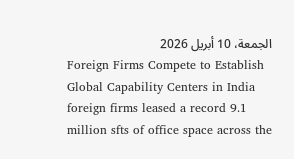الجمعة، 10 أبريل 2026
Foreign Firms Compete to Establish Global Capability Centers in India foreign firms leased a record 9.1 million sfts of office space across the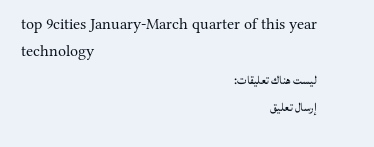top 9cities January-March quarter of this year technology
ليست هناك تعليقات:
إرسال تعليق